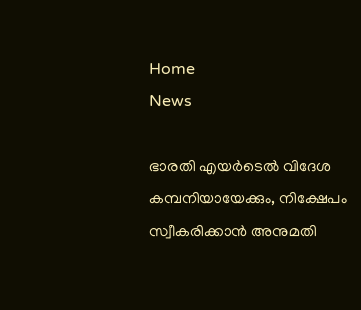Home
News

ഭാരതി എയർടെൽ വിദേശ കമ്പനിയായേക്കും, നിക്ഷേപം സ്വീകരിക്കാൻ അനുമതി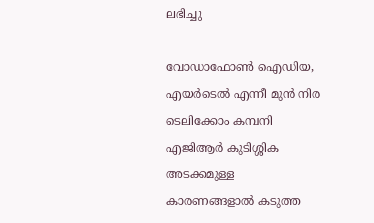ലഭിച്ചു

വോഡാഫോൺ ഐഡിയ, എയർടെൽ എന്നീ മുൻ നിര ടെലിക്കോം കമ്പനി എജിആർ കുടിശ്ശിക അടക്കമുള്ള കാരണങ്ങളാൽ കടുത്ത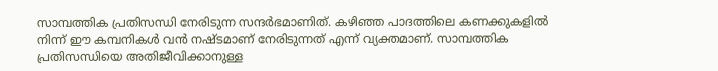സാമ്പത്തിക പ്രതിസന്ധി നേരിടുന്ന സന്ദർഭമാണിത്. കഴിഞ്ഞ പാദത്തിലെ കണക്കുകളിൽ നിന്ന് ഈ കമ്പനികൾ വൻ നഷ്ടമാണ് നേരിടുന്നത് എന്ന് വ്യക്തമാണ്. സാമ്പത്തിക പ്രതിസന്ധിയെ അതിജീവിക്കാനുള്ള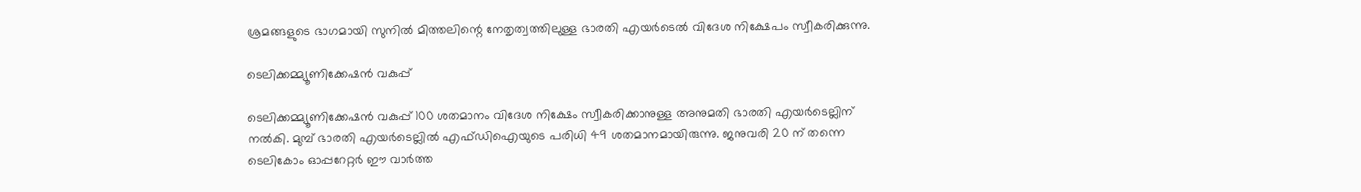ശ്രമങ്ങളുടെ ഭാഗമായി സുനിൽ മിത്തലിന്റെ നേതൃത്വത്തിലുള്ള ഭാരതി എയർടെൽ വിദേശ നിക്ഷേപം സ്വീകരിക്കുന്നു.

ടെലിക്കമ്മ്യൂണിക്കേഷൻ വകുപ്പ്

ടെലിക്കമ്മ്യൂണിക്കേഷൻ വകുപ്പ് 100 ശതമാനം വിദേശ നിക്ഷേം സ്വീകരിക്കാനുള്ള അനുമതി ഭാരതി എയർടെല്ലിന് നൽകി. മുമ്പ് ഭാരതി എയർടെല്ലിൽ എഫ്ഡിഐയുടെ പരിധി 49 ശതമാനമായിരുന്നു. ജനുവരി 20 ന് തന്നെ ടെലികോം ഓപ്പറേറ്റർ ഈ വാർത്ത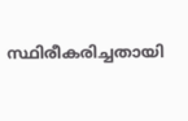സ്ഥിരീകരിച്ചതായി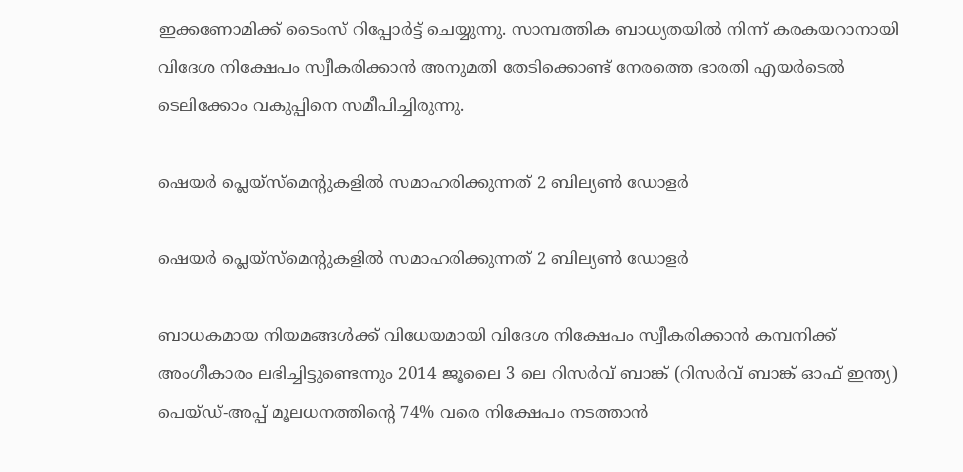ഇക്കണോമിക്ക് ടൈംസ് റിപ്പോർട്ട് ചെയ്യുന്നു. സാമ്പത്തിക ബാധ്യതയിൽ നിന്ന് കരകയറാനായി വിദേശ നിക്ഷേപം സ്വീകരിക്കാൻ അനുമതി തേടിക്കൊണ്ട് നേരത്തെ ഭാരതി എയർടെൽ ടെലിക്കോം വകുപ്പിനെ സമീപിച്ചിരുന്നു.

ഷെയർ പ്ലെയ്‌സ്‌മെന്റുകളിൽ സമാഹരിക്കുന്നത് 2 ബില്യൺ ഡോളർ

ഷെയർ പ്ലെയ്‌സ്‌മെന്റുകളിൽ സമാഹരിക്കുന്നത് 2 ബില്യൺ ഡോളർ

ബാധകമായ നിയമങ്ങൾക്ക് വിധേയമായി വിദേശ നിക്ഷേപം സ്വീകരിക്കാൻ കമ്പനിക്ക് അംഗീകാരം ലഭിച്ചിട്ടുണ്ടെന്നും 2014 ജൂലൈ 3 ലെ റിസർവ് ബാങ്ക് (റിസർവ് ബാങ്ക് ഓഫ് ഇന്ത്യ) പെയ്ഡ്-അപ്പ് മൂലധനത്തിന്റെ 74% വരെ നിക്ഷേപം നടത്താൻ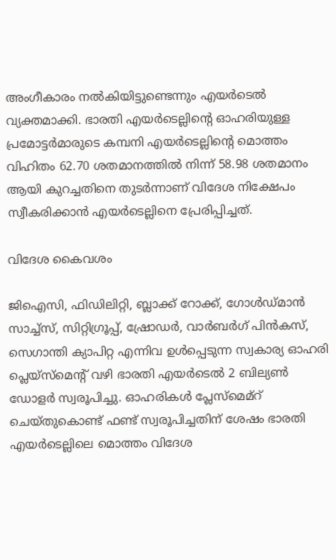അംഗീകാരം നൽകിയിട്ടുണ്ടെന്നും എയർടെൽ വ്യക്തമാക്കി. ഭാരതി എയർടെല്ലിന്റെ ഓഹരിയുള്ള പ്രമോട്ടർമാരുടെ കമ്പനി എയർടെല്ലിന്റെ മൊത്തം വിഹിതം 62.70 ശതമാനത്തിൽ നിന്ന് 58.98 ശതമാനം ആയി കുറച്ചതിനെ തുടർന്നാണ് വിദേശ നിക്ഷേപം സ്വീകരിക്കാൻ എയർടെല്ലിനെ പ്രേരിപ്പിച്ചത്.

വിദേശ കൈവശം

ജി‌ഐ‌സി, ഫിഡിലിറ്റി, ബ്ലാക്ക് റോക്ക്, ഗോൾഡ്മാൻ സാച്ച്സ്, സിറ്റിഗ്രൂപ്പ്, ഷ്രോഡർ, വാർ‌ബർഗ് പിൻ‌കസ്, സെഗാന്തി ക്യാപിറ്റ എന്നിവ ഉൾപ്പെടുന്ന സ്വകാര്യ ഓഹരി പ്ലെയ്‌സ്‌മെന്റ് വഴി ഭാരതി എയർടെൽ 2 ബില്യൺ ഡോളർ സ്വരൂപിച്ചു. ഓഹരികൾ പ്ലേസ്മെമ്റ് ചെയ്തുകൊണ്ട് ഫണ്ട് സ്വരൂപിച്ചതിന് ശേഷം ഭാരതി എയർടെല്ലിലെ മൊത്തം വിദേശ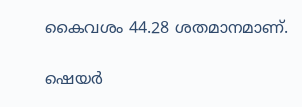കൈവശം 44.28 ശതമാനമാണ്.

ഷെയർ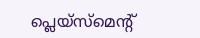പ്ലെയ്‌സ്‌മെന്റ്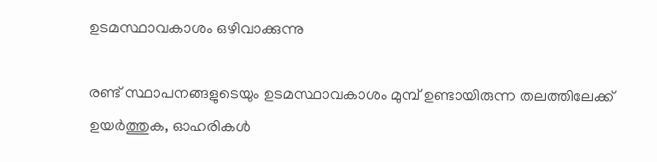ഉടമസ്ഥാവകാശം ഒഴിവാക്കുന്നു

രണ്ട് സ്ഥാപനങ്ങളുടെയും ഉടമസ്ഥാവകാശം മുമ്പ് ഉണ്ടായിരുന്ന തലത്തിലേക്ക് ഉയർത്തുക, ഓഹരികൾ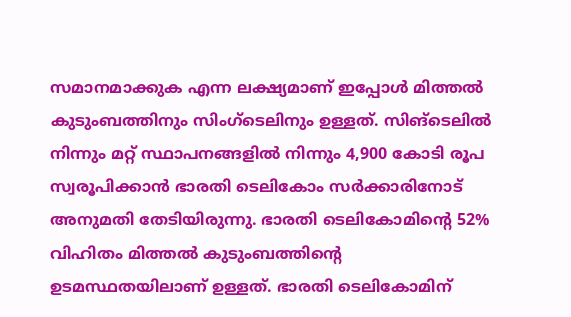സമാനമാക്കുക എന്ന ലക്ഷ്യമാണ് ഇപ്പോൾ മിത്തൽ കുടുംബത്തിനും സിംഗ്ടെലിനും ഉള്ളത്. സിങ്‌ടെലിൽ നിന്നും മറ്റ് സ്ഥാപനങ്ങളിൽ നിന്നും 4,900 കോടി രൂപ സ്വരൂപിക്കാൻ ഭാരതി ടെലികോം സർക്കാരിനോട് അനുമതി തേടിയിരുന്നു. ഭാരതി ടെലികോമിന്റെ 52% വിഹിതം മിത്തൽ കുടുംബത്തിന്റെ ഉടമസ്ഥതയിലാണ് ഉള്ളത്. ഭാരതി ടെലികോമിന്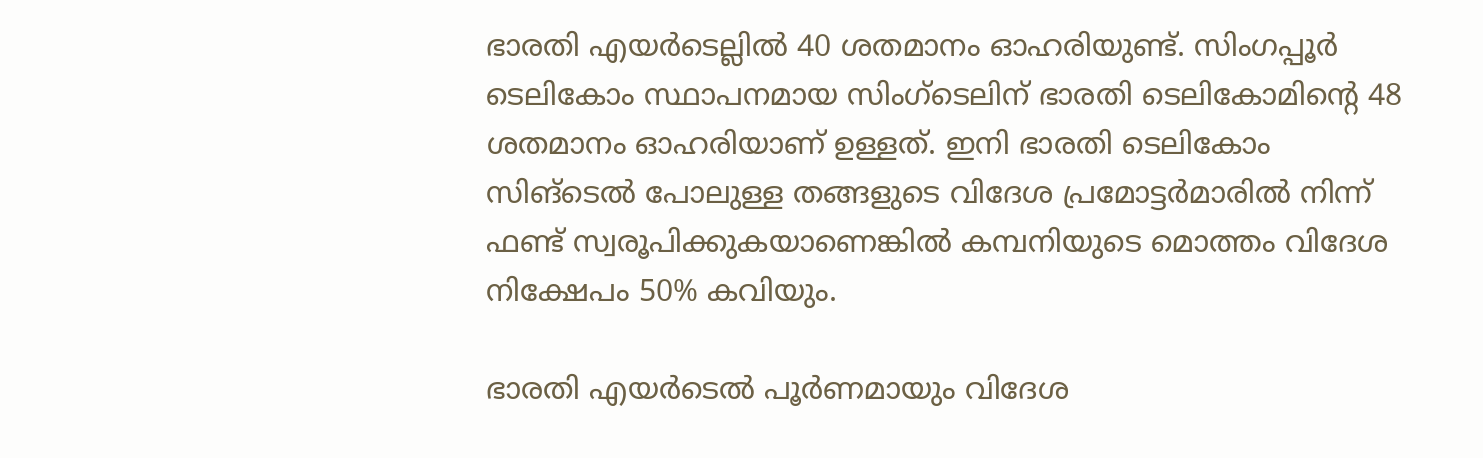ഭാരതി എയർടെല്ലിൽ 40 ശതമാനം ഓഹരിയുണ്ട്. സിംഗപ്പൂർ ടെലികോം സ്ഥാപനമായ സിംഗ്ടെലിന് ഭാരതി ടെലികോമിന്റെ 48 ശതമാനം ഓഹരിയാണ് ഉള്ളത്. ഇനി ഭാരതി ടെലികോം സിങ്‌ടെൽ പോലുള്ള തങ്ങളുടെ വിദേശ പ്രമോട്ടർമാരിൽ നിന്ന് ഫണ്ട് സ്വരൂപിക്കുകയാണെങ്കിൽ കമ്പനിയുടെ മൊത്തം വിദേശ നിക്ഷേപം 50% കവിയും.

ഭാരതി എയർടെൽ പൂർണമായും വിദേശ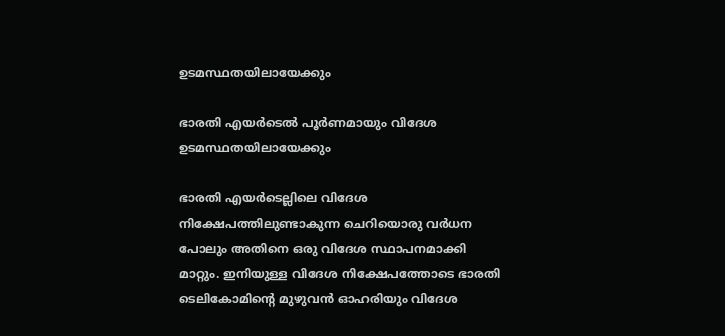ഉടമസ്ഥതയിലായേക്കും

ഭാരതി എയർടെൽ പൂർണമായും വിദേശ ഉടമസ്ഥതയിലായേക്കും

ഭാരതി എയർടെല്ലിലെ വിദേശ നിക്ഷേപത്തിലുണ്ടാകുന്ന ചെറിയൊരു വർധന പോലും അതിനെ ഒരു വിദേശ സ്ഥാപനമാക്കി മാറ്റും. ഇനിയുള്ള വിദേശ നിക്ഷേപത്തോടെ ഭാരതി ടെലികോമിന്റെ മുഴുവൻ ഓഹരിയും വിദേശ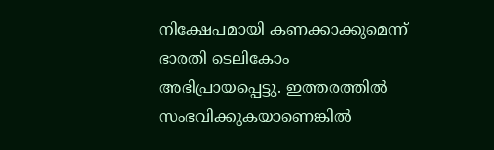നിക്ഷേപമായി കണക്കാക്കുമെന്ന് ഭാരതി ടെലികോം അഭിപ്രായപ്പെട്ടു. ഇത്തരത്തിൽ സംഭവിക്കുകയാണെങ്കിൽ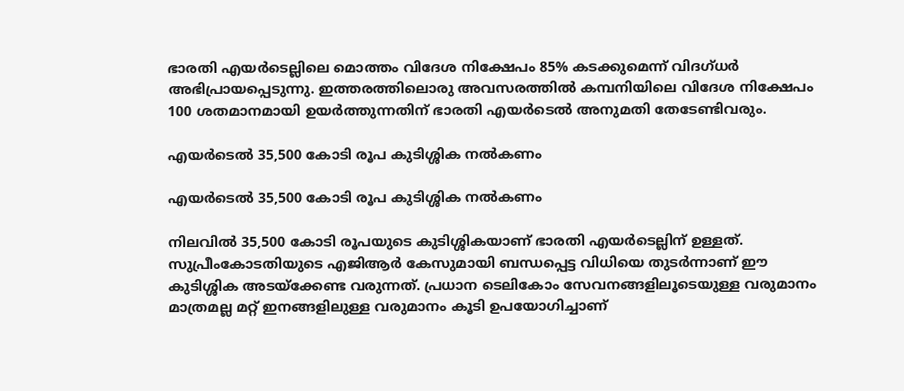ഭാരതി എയർടെല്ലിലെ മൊത്തം വിദേശ നിക്ഷേപം 85% കടക്കുമെന്ന് വിദഗ്ധർ അഭിപ്രായപ്പെടുന്നു. ഇത്തരത്തിലൊരു അവസരത്തിൽ കമ്പനിയിലെ വിദേശ നിക്ഷേപം 100 ശതമാനമായി ഉയർത്തുന്നതിന് ഭാരതി എയർടെൽ അനുമതി തേടേണ്ടിവരും.

എയർടെൽ 35,500 കോടി രൂപ കുടിശ്ശിക നൽകണം

എയർടെൽ 35,500 കോടി രൂപ കുടിശ്ശിക നൽകണം

നിലവിൽ 35,500 കോടി രൂപയുടെ കുടിശ്ശികയാണ് ഭാരതി എയർടെല്ലിന് ഉള്ളത്. സുപ്രീംകോടതിയുടെ എജിആർ കേസുമായി ബന്ധപ്പെട്ട വിധിയെ തുടർന്നാണ് ഈ കുടിശ്ശിക അടയ്ക്കേണ്ട വരുന്നത്. പ്രധാന ടെലികോം സേവനങ്ങളിലൂടെയുള്ള വരുമാനം മാത്രമല്ല മറ്റ് ഇനങ്ങളിലുള്ള വരുമാനം കൂടി ഉപയോഗിച്ചാണ്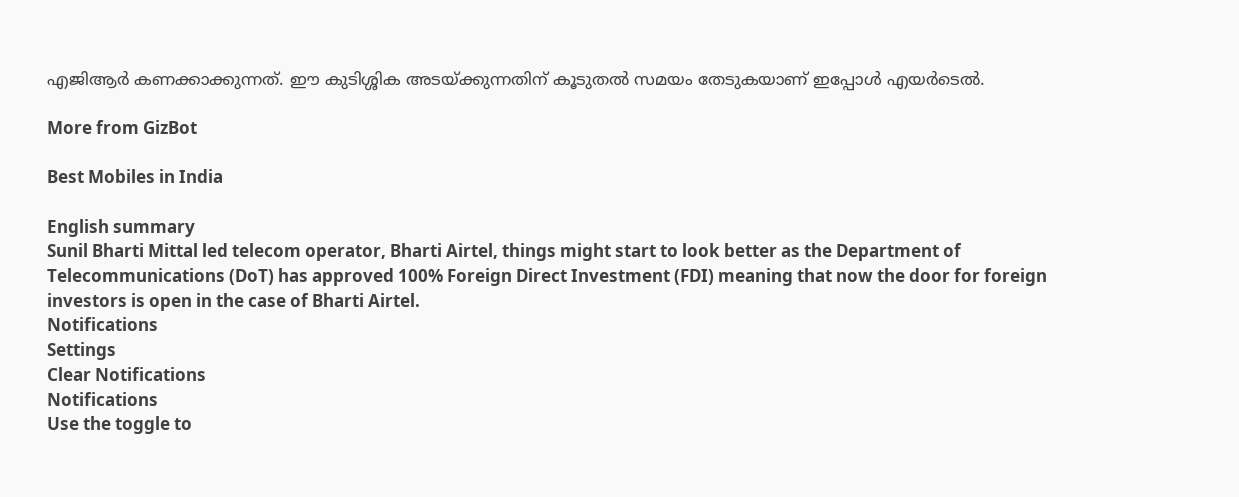എജിആർ കണക്കാക്കുന്നത്. ഈ കുടിശ്ശിക അടയ്ക്കുന്നതിന് കൂടുതൽ സമയം തേടുകയാണ് ഇപ്പോൾ എയർടെൽ.

More from GizBot

Best Mobiles in India

English summary
Sunil Bharti Mittal led telecom operator, Bharti Airtel, things might start to look better as the Department of Telecommunications (DoT) has approved 100% Foreign Direct Investment (FDI) meaning that now the door for foreign investors is open in the case of Bharti Airtel.
Notifications
Settings
Clear Notifications
Notifications
Use the toggle to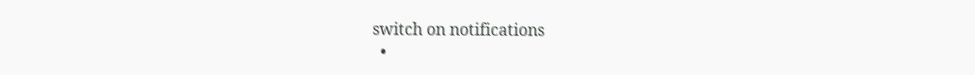switch on notifications
  •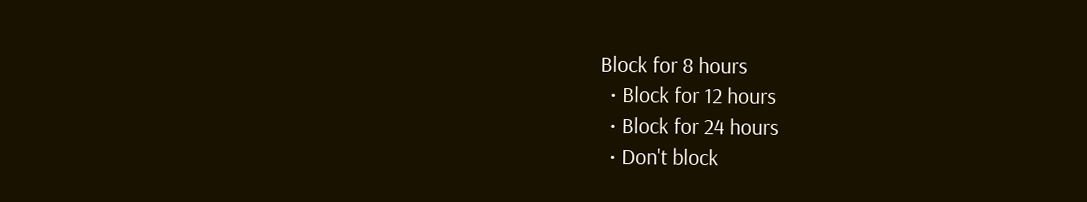Block for 8 hours
  • Block for 12 hours
  • Block for 24 hours
  • Don't block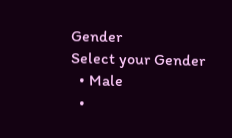Gender
Select your Gender
  • Male
  •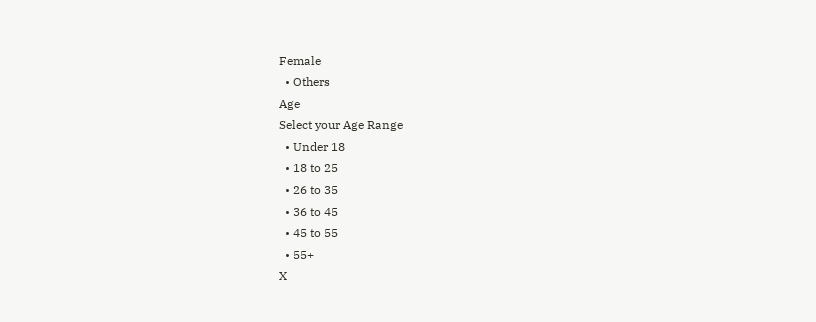Female
  • Others
Age
Select your Age Range
  • Under 18
  • 18 to 25
  • 26 to 35
  • 36 to 45
  • 45 to 55
  • 55+
X